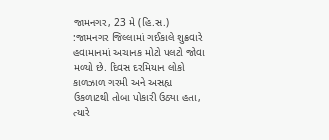જામનગર, 23 મે (હિ.સ.) :જામનગર જિલ્લામાં ગઈકાલે શુક્રવારે હવામાનમાં અચાનક મોટો પલટો જોવા મળ્યો છે. દિવસ દરમિયાન લોકો કાળઝાળ ગરમી અને અસહ્ય ઉકળાટથી તોબા પોકારી ઉઠ્યા હતા, ત્યારે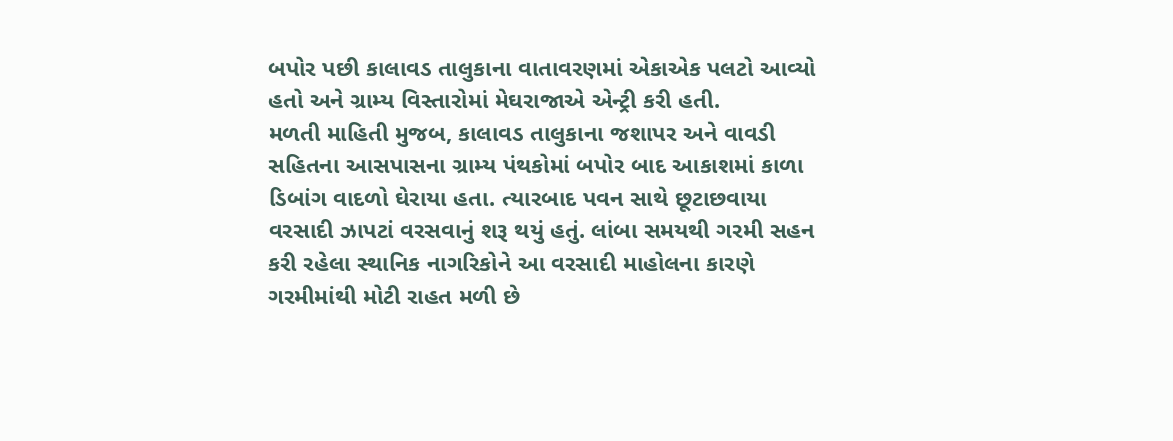બપોર પછી કાલાવડ તાલુકાના વાતાવરણમાં એકાએક પલટો આવ્યો હતો અને ગ્રામ્ય વિસ્તારોમાં મેઘરાજાએ એન્ટ્રી કરી હતી.
મળતી માહિતી મુજબ, કાલાવડ તાલુકાના જશાપર અને વાવડી સહિતના આસપાસના ગ્રામ્ય પંથકોમાં બપોર બાદ આકાશમાં કાળા ડિબાંગ વાદળો ઘેરાયા હતા. ત્યારબાદ પવન સાથે છૂટાછવાયા વરસાદી ઝાપટાં વરસવાનું શરૂ થયું હતું. લાંબા સમયથી ગરમી સહન કરી રહેલા સ્થાનિક નાગરિકોને આ વરસાદી માહોલના કારણે ગરમીમાંથી મોટી રાહત મળી છે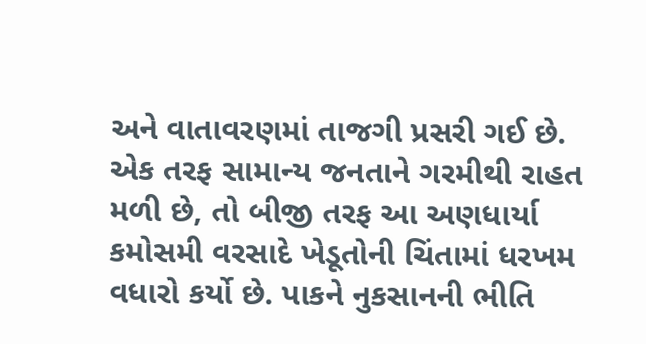અને વાતાવરણમાં તાજગી પ્રસરી ગઈ છે.
એક તરફ સામાન્ય જનતાને ગરમીથી રાહત મળી છે, તો બીજી તરફ આ અણધાર્યા કમોસમી વરસાદે ખેડૂતોની ચિંતામાં ધરખમ વધારો કર્યો છે. પાકને નુકસાનની ભીતિ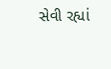સેવી રહ્યાં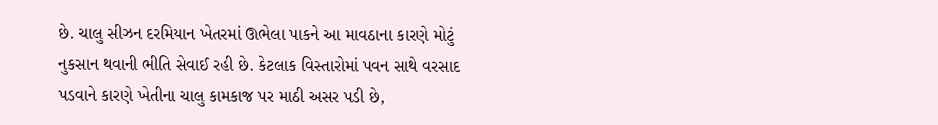છે. ચાલુ સીઝન દરમિયાન ખેતરમાં ઊભેલા પાકને આ માવઠાના કારણે મોટું નુકસાન થવાની ભીતિ સેવાઈ રહી છે. કેટલાક વિસ્તારોમાં પવન સાથે વરસાદ પડવાને કારણે ખેતીના ચાલુ કામકાજ પર માઠી અસર પડી છે,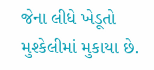જેના લીધે ખેડૂતો મુશ્કેલીમાં મુકાયા છે.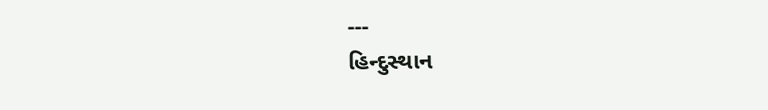---
હિન્દુસ્થાન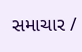સમાચાર /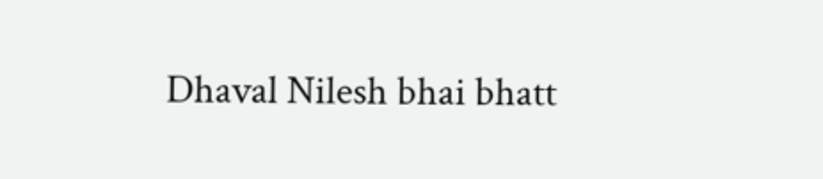Dhaval Nilesh bhai bhatt